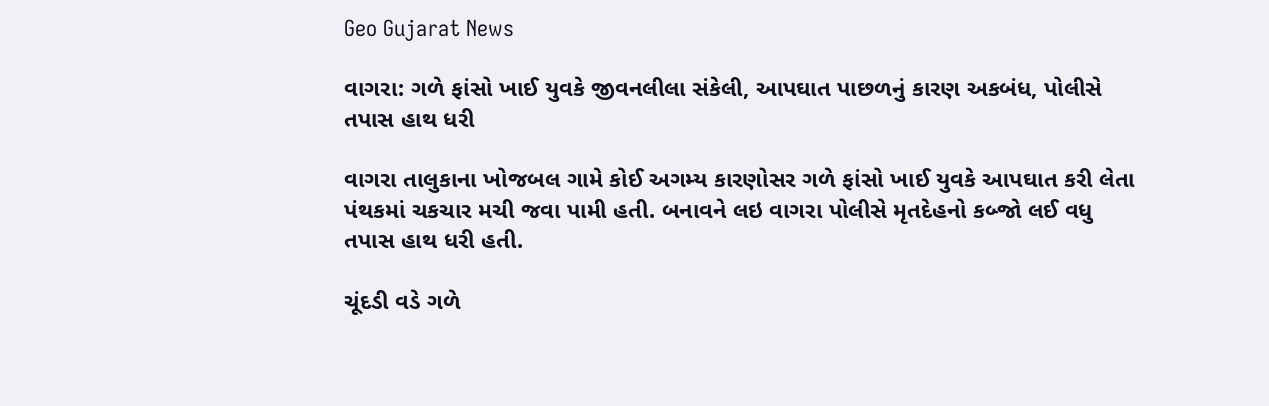Geo Gujarat News

વાગરા: ગળે ફાંસો ખાઈ યુવકે જીવનલીલા સંકેલી, આપઘાત પાછળનું કારણ અકબંધ, પોલીસે તપાસ હાથ ધરી

વાગરા તાલુકાના ખોજબલ ગામે કોઈ અગમ્ય કારણોસર ગળે ફાંસો ખાઈ યુવકે આપઘાત કરી લેતા પંથકમાં ચકચાર મચી જવા પામી હતી. બનાવને લઇ વાગરા પોલીસે મૃતદેહનો કબ્જો લઈ વધુ તપાસ હાથ ધરી હતી.

ચૂંદડી વડે ગળે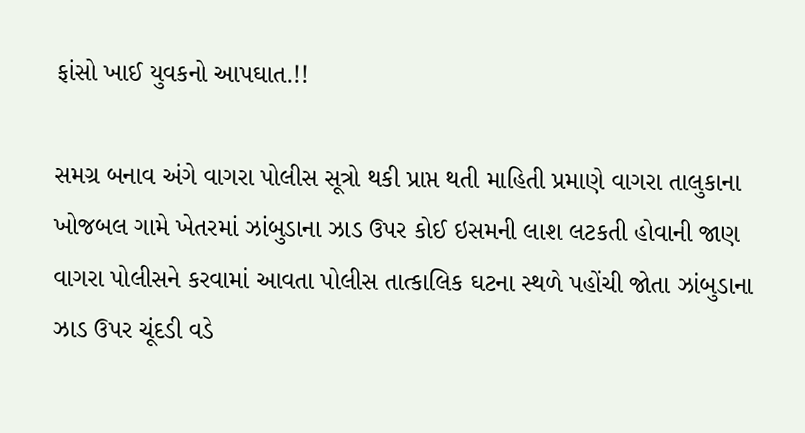ફાંસો ખાઈ યુવકનો આપઘાત.!!

સમગ્ર બનાવ અંગે વાગરા પોલીસ સૂત્રો થકી પ્રાપ્ત થતી માહિતી પ્રમાણે વાગરા તાલુકાના ખોજબલ ગામે ખેતરમાં ઝાંબુડાના ઝાડ ઉપર કોઈ ઇસમની લાશ લટકતી હોવાની જાણ વાગરા પોલીસને કરવામાં આવતા પોલીસ તાત્કાલિક ઘટના સ્થળે પહોંચી જોતા ઝાંબુડાના ઝાડ ઉપર ચૂંદડી વડે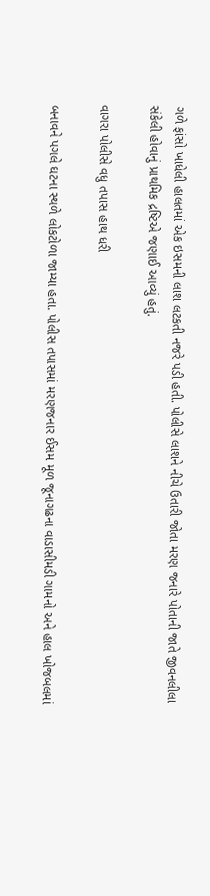ગળે ફાંસો ખાધેલી હાલતમાં એક ઇસમની લાશ લટકતી નજરે પડી હતી. પોલીસે લાશને નીચે ઉતારી જોતા મરણ જનારે પોતાની જાતે જીવનલીલા સંકેલી હોવાનું પ્રાથમિક દ્રષ્ટિએ જણાઈ આવ્યું હતું.

વાગરા પોલીસે વધુ તપાસ હાથ ધરી

બનાવને પગલે ઘટના સ્થળે લોકટોળા જામ્યા હતા. પોલીસ તપાસમાં મરણજનાર ઈસમ મૂળ જૂનાગઢના વાડાસીમડી ગામનો અને હાલ ખોજબલમાં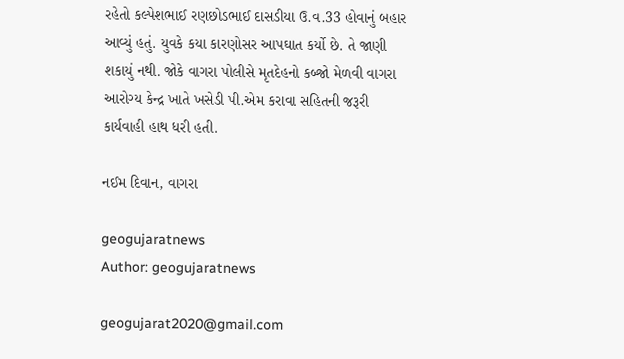રહેતો કલ્પેશભાઈ રણછોડભાઈ દાસડીયા ઉ.વ.33 હોવાનું બહાર આવ્યું હતું. યુવકે કયા કારણોસર આપઘાત કર્યો છે. તે જાણી શકાયું નથી. જોકે વાગરા પોલીસે મૃતદેહનો કબ્જો મેળવી વાગરા આરોગ્ય કેન્દ્ર ખાતે ખસેડી પી.એમ કરાવા સહિતની જરૂરી કાર્યવાહી હાથ ધરી હતી.

નઈમ દિવાન, વાગરા

geogujaratnews
Author: geogujaratnews

geogujarat2020@gmail.com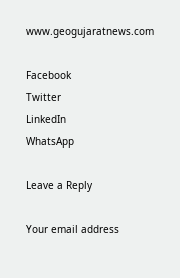www.geogujaratnews.com

Facebook
Twitter
LinkedIn
WhatsApp

Leave a Reply

Your email address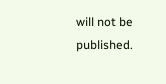will not be published.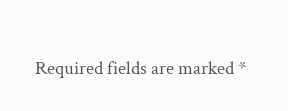Required fields are marked *